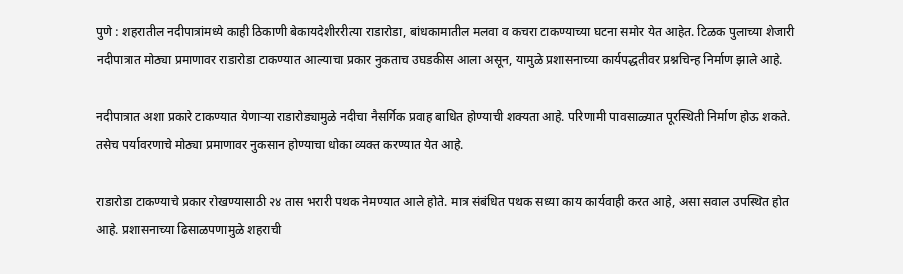पुणे : शहरातील नदीपात्रांमध्ये काही ठिकाणी बेकायदेशीररीत्या राडारोडा, बांधकामातील मलवा व कचरा टाकण्याच्या घटना समोर येत आहेत. टिळक पुलाच्या शेजारी नदीपात्रात मोठ्या प्रमाणावर राडारोडा टाकण्यात आल्याचा प्रकार नुकताच उघडकीस आला असून, यामुळे प्रशासनाच्या कार्यपद्धतीवर प्रश्नचिन्ह निर्माण झाले आहे.

नदीपात्रात अशा प्रकारे टाकण्यात येणाऱ्या राडारोड्यामुळे नदीचा नैसर्गिक प्रवाह बाधित होण्याची शक्यता आहे. परिणामी पावसाळ्यात पूरस्थिती निर्माण होऊ शकते. तसेच पर्यावरणाचे मोठ्या प्रमाणावर नुकसान होण्याचा धोका व्यक्त करण्यात येत आहे.

राडारोडा टाकण्याचे प्रकार रोखण्यासाठी २४ तास भरारी पथक नेमण्यात आले होते. मात्र संबंधित पथक सध्या काय कार्यवाही करत आहे, असा सवाल उपस्थित होत आहे. प्रशासनाच्या ढिसाळपणामुळे शहराची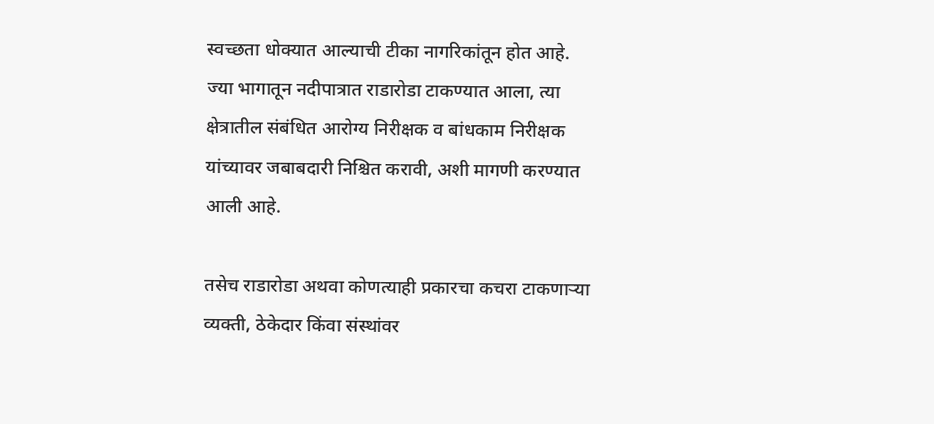स्वच्छता धोक्यात आल्याची टीका नागरिकांतून होत आहे.
ज्या भागातून नदीपात्रात राडारोडा टाकण्यात आला, त्या क्षेत्रातील संबंधित आरोग्य निरीक्षक व बांधकाम निरीक्षक यांच्यावर जबाबदारी निश्चित करावी, अशी मागणी करण्यात आली आहे.

तसेच राडारोडा अथवा कोणत्याही प्रकारचा कचरा टाकणाऱ्या व्यक्ती, ठेकेदार किंवा संस्थांवर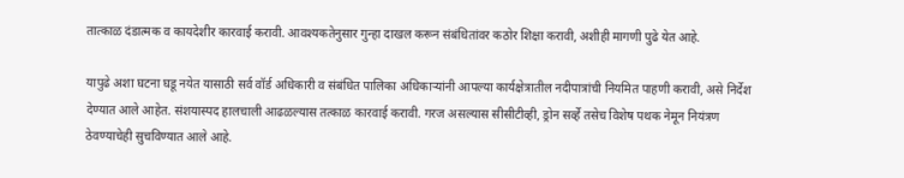तात्काळ दंडात्मक व कायदेशीर कारवाई करावी. आवश्यकतेनुसार गुन्हा दाखल करून संबंधितांवर कठोर शिक्षा करावी, अशीही मागणी पुढे येत आहे.

यापुढे अशा घटना घडू नयेत यासाठी सर्व वॉर्ड अधिकारी व संबंधित पालिका अधिकाऱ्यांनी आपल्या कार्यक्षेत्रातील नदीपात्रांची नियमित पाहणी करावी, असे निर्देश देण्यात आले आहेत. संशयास्पद हालचाली आढळल्यास तत्काळ कारवाई करावी. गरज असल्यास सीसीटीव्ही, ड्रोन सर्व्हे तसेच विशेष पथक नेमून नियंत्रण ठेवण्याचेही सुचविण्यात आले आहे.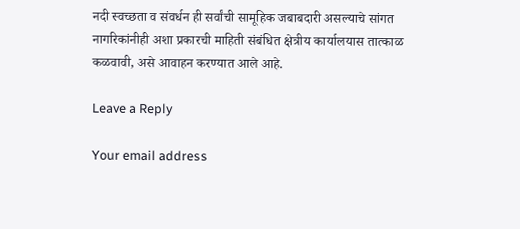नदी स्वच्छता व संवर्धन ही सर्वांची सामूहिक जबाबदारी असल्याचे सांगत नागरिकांनीही अशा प्रकारची माहिती संबंधित क्षेत्रीय कार्यालयास तात्काळ कळवावी, असे आवाहन करण्यात आले आहे.

Leave a Reply

Your email address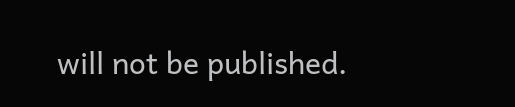will not be published.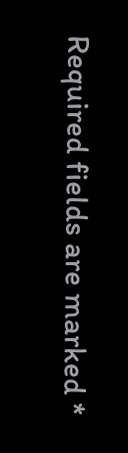Required fields are marked *